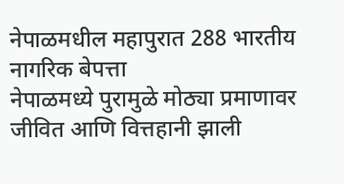नेपाळमधील महापुरात 288 भारतीय नागरिक बेपत्ता
नेपाळमध्ये पुरामुळे मोठ्या प्रमाणावर जीवित आणि वित्तहानी झाली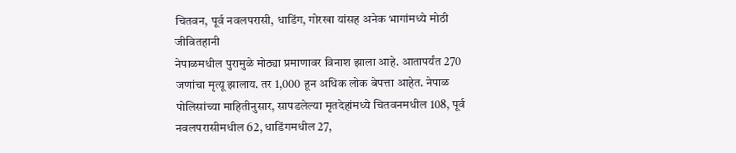चितवन, पूर्व नवलपरासी, धाडिंग, गोरखा यांसह अनेक भागांमध्ये मोठी जीवितहानी
नेपाळमधील पुरामुळे मोठ्या प्रमाणावर विनाश झाला आहे. आतापर्यंत 270 जणांचा मृत्यू झालाय. तर 1,000 हून अधिक लोक बेपत्ता आहेत. नेपाळ पोलिसांच्या माहितीनुसार, सापडलेल्या मृतदेहांमध्ये चितवनमधील 108, पूर्व नवलपरासीमधील 62, धाडिंगमधील 27,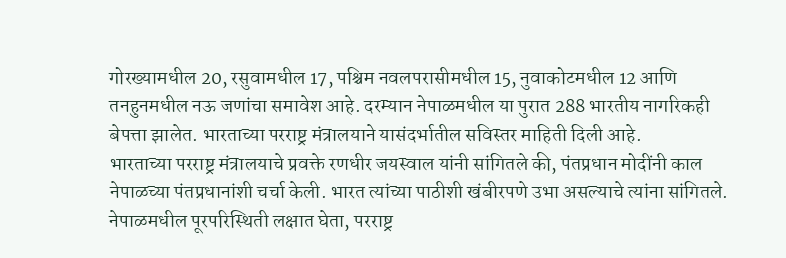गोरख्यामधील 20, रसुवामधील 17, पश्चिम नवलपरासीमधील 15, नुवाकोटमधील 12 आणि तनहुनमधील नऊ जणांचा समावेश आहे. दरम्यान नेपाळमधील या पुरात 288 भारतीय नागरिकही बेपत्ता झालेत. भारताच्या परराष्ट्र मंत्रालयाने यासंदर्भातील सविस्तर माहिती दिली आहे.
भारताच्या परराष्ट्र मंत्रालयाचे प्रवक्ते रणधीर जयस्वाल यांनी सांगितले की, पंतप्रधान मोदींनी काल नेपाळच्या पंतप्रधानांशी चर्चा केली. भारत त्यांच्या पाठीशी खंबीरपणे उभा असल्याचे त्यांना सांगितले. नेपाळमधील पूरपरिस्थिती लक्षात घेता, परराष्ट्र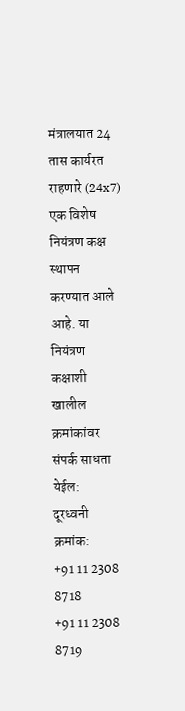मंत्रालयात 24 तास कार्यरत राहणारे (24x7) एक विशेष नियंत्रण कक्ष स्थापन करण्यात आले आहे. या नियंत्रण कक्षाशी खालील क्रमांकांवर संपर्क साधता येईल:
दूरध्वनी क्रमांक:
+91 11 2308 8718
+91 11 2308 8719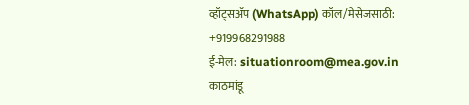व्हॉट्सॲप (WhatsApp) कॉल/मेसेजसाठी: +919968291988
ई-मेल: situationroom@mea.gov.in
काठमांडू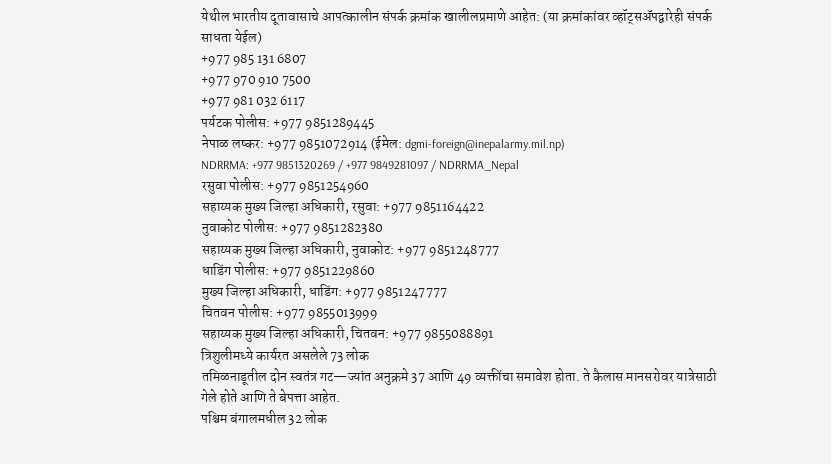येथील भारतीय दूतावासाचे आपत्कालीन संपर्क क्रमांक खालीलप्रमाणे आहेत: (या क्रमांकांवर व्हॉट्सॲपद्वारेही संपर्क साधता येईल)
+977 985 131 6807
+977 970 910 7500
+977 981 032 6117
पर्यटक पोलीस: +977 9851289445
नेपाळ लष्कर: +977 9851072914 (ईमेल: dgmi-foreign@inepalarmy.mil.np)
NDRRMA: +977 9851320269 / +977 9849281097 / NDRRMA_Nepal
रसुवा पोलीस: +977 9851254960
सहाय्यक मुख्य जिल्हा अधिकारी, रसुवा: +977 9851164422
नुवाकोट पोलीस: +977 9851282380
सहाय्यक मुख्य जिल्हा अधिकारी, नुवाकोट: +977 9851248777
धाडिंग पोलीस: +977 9851229860
मुख्य जिल्हा अधिकारी, धाडिंग: +977 9851247777
चितवन पोलीस: +977 9855013999
सहाय्यक मुख्य जिल्हा अधिकारी, चितवन: +977 9855088891
त्रिशुलीमध्ये कार्यरत असलेले 73 लोक
तमिळनाडूतील दोन स्वतंत्र गट—ज्यांत अनुक्रमे 37 आणि 49 व्यक्तींचा समावेश होता. ते कैलास मानसरोवर यात्रेसाठी गेले होते आणि ते बेपत्ता आहेत.
पश्चिम बंगालमधील 32 लोक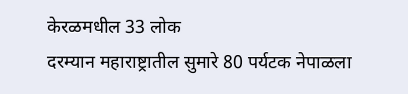केरळमधील 33 लोक
दरम्यान महाराष्ट्रातील सुमारे 80 पर्यटक नेपाळला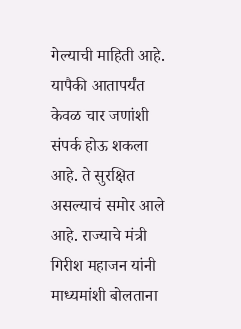गेल्याची माहिती आहे. यापैकी आतापर्यंत केवळ चार जणांशी संपर्क होऊ शकला आहे. ते सुरक्षित असल्याचं समोर आले आहे. राज्याचे मंत्री गिरीश महाजन यांनी माध्यमांशी बोलताना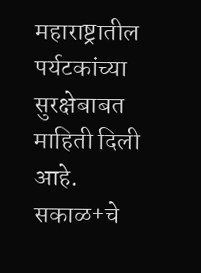महाराष्ट्रातील पर्यटकांच्या सुरक्षेबाबत माहिती दिली आहे.
सकाळ+चे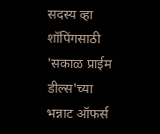सदस्य व्हा
शॉपिंगसाठी 'सकाळ प्राईम डील्स'च्या भन्नाट ऑफर्स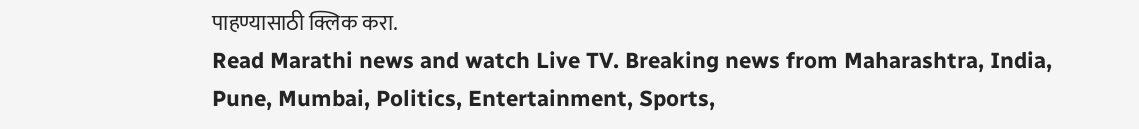पाहण्यासाठी क्लिक करा.
Read Marathi news and watch Live TV. Breaking news from Maharashtra, India, Pune, Mumbai, Politics, Entertainment, Sports,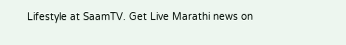Lifestyle at SaamTV. Get Live Marathi news on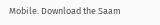Mobile. Download the Saam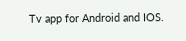Tv app for Android and IOS.